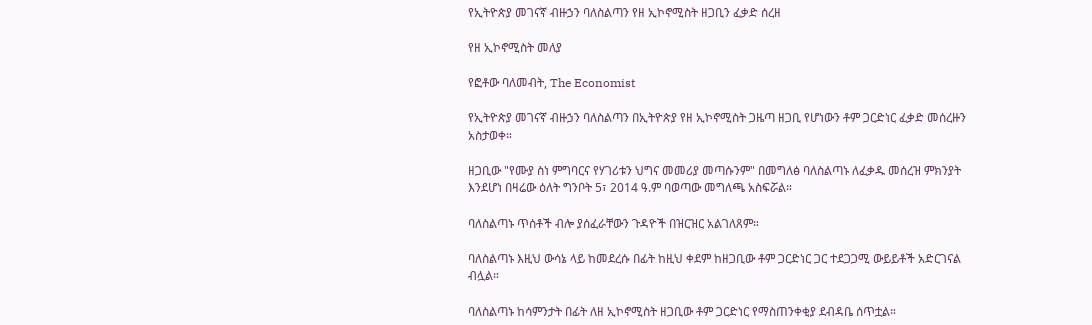የኢትዮጵያ መገናኛ ብዙኃን ባለስልጣን የዘ ኢኮኖሚስት ዘጋቢን ፈቃድ ሰረዘ

የዘ ኢኮኖሚስት መለያ

የፎቶው ባለመብት, The Economist

የኢትዮጵያ መገናኛ ብዙኃን ባለስልጣን በኢትዮጵያ የዘ ኢኮኖሚስት ጋዜጣ ዘጋቢ የሆነውን ቶም ጋርድነር ፈቃድ መሰረዙን አስታወቀ።

ዘጋቢው "የሙያ ስነ ምግባርና የሃገሪቱን ህግና መመሪያ መጣሱንም" በመግለፅ ባለስልጣኑ ለፈቃዱ መሰረዝ ምክንያት እንደሆነ በዛሬው ዕለት ግንቦት 5፣ 2014 ዓ.ም ባወጣው መግለጫ አስፍሯል።

ባለስልጣኑ ጥሰቶች ብሎ ያሰፈራቸውን ጉዳዮች በዝርዝር አልገለጸም።

ባለስልጣኑ እዚህ ውሳኔ ላይ ከመደረሱ በፊት ከዚህ ቀደም ከዘጋቢው ቶም ጋርድነር ጋር ተደጋጋሚ ውይይቶች አድርገናል ብሏል።

ባለስልጣኑ ከሳምንታት በፊት ለዘ ኢኮኖሚስት ዘጋቢው ቶም ጋርድነር የማስጠንቀቂያ ደብዳቤ ሰጥቷል።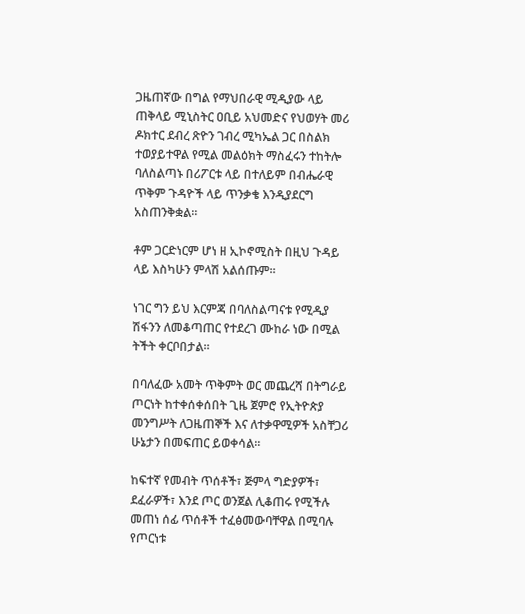ጋዜጠኛው በግል የማህበራዊ ሚዲያው ላይ ጠቅላይ ሚኒስትር ዐቢይ አህመድና የህወሃት መሪ ዶክተር ደብረ ጽዮን ገብረ ሚካኤል ጋር በስልክ ተወያይተዋል የሚል መልዕክት ማስፈሩን ተከትሎ ባለስልጣኑ በሪፖርቱ ላይ በተለይም በብሔራዊ ጥቅም ጉዳዮች ላይ ጥንቃቄ እንዲያደርግ አስጠንቅቋል።

ቶም ጋርድነርም ሆነ ዘ ኢኮኖሚስት በዚህ ጉዳይ ላይ እስካሁን ምላሽ አልሰጡም።

ነገር ግን ይህ እርምጃ በባለስልጣናቱ የሚዲያ ሽፋንን ለመቆጣጠር የተደረገ ሙከራ ነው በሚል ትችት ቀርቦበታል።

በባለፈው አመት ጥቅምት ወር መጨረሻ በትግራይ ጦርነት ከተቀሰቀሰበት ጊዜ ጀምሮ የኢትዮጵያ መንግሥት ለጋዜጠኞች እና ለተቃዋሚዎች አስቸጋሪ ሁኔታን በመፍጠር ይወቀሳል።

ከፍተኛ የመብት ጥሰቶች፣ ጅምላ ግድያዎች፣ ደፈራዎች፣ እንደ ጦር ወንጀል ሊቆጠሩ የሚችሉ መጠነ ሰፊ ጥሰቶች ተፈፅመውባቸዋል በሚባሉ የጦርነቱ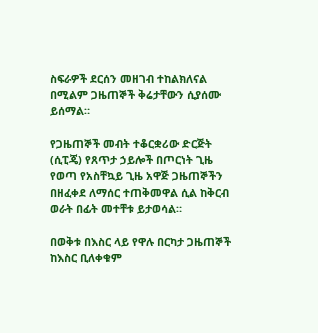ስፍራዎች ደርሰን መዘገብ ተከልክለናል በሚልም ጋዜጠኞች ቅሬታቸውን ሲያሰሙ ይሰማል።

የጋዜጠኞች መብት ተቆርቋሪው ድርጅት (ሲፒጄ) የጸጥታ ኃይሎች በጦርነት ጊዜ የወጣ የአስቸኳይ ጊዜ አዋጅ ጋዜጠኞችን በዘፈቀደ ለማሰር ተጠቅመዋል ሲል ከቅርብ ወራት በፊት መተቸቱ ይታወሳል።

በወቅቱ በእስር ላይ የዋሉ በርካታ ጋዜጠኞች ከእስር ቢለቀቁም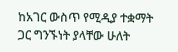ከአገር ውስጥ የሚዲያ ተቋማት ጋር ግንኙነት ያላቸው ሁለት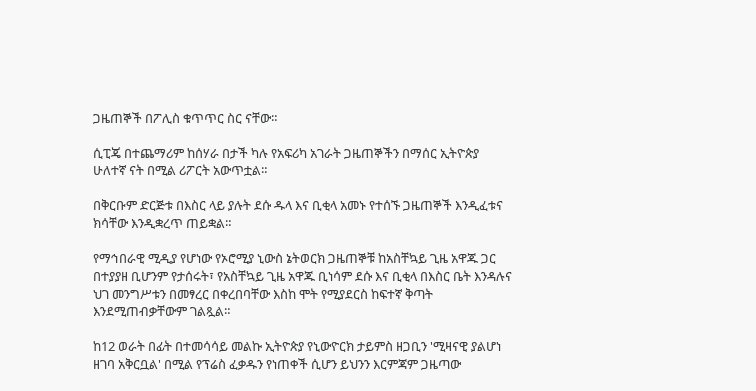ጋዜጠኞች በፖሊስ ቁጥጥር ስር ናቸው።

ሲፒጄ በተጨማሪም ከሰሃራ በታች ካሉ የአፍሪካ አገራት ጋዜጠኞችን በማሰር ኢትዮጵያ ሁለተኛ ናት በሚል ሪፖርት አውጥቷል።

በቅርቡም ድርጅቱ በእስር ላይ ያሉት ደሱ ዱላ እና ቢቂላ አመኑ የተሰኙ ጋዜጠኞች እንዲፈቱና ክሳቸው እንዲቋረጥ ጠይቋል።

የማኅበራዊ ሚዲያ የሆነው የኦሮሚያ ኒውስ ኔትወርክ ጋዜጠኞቹ ከአስቸኳይ ጊዜ አዋጁ ጋር በተያያዘ ቢሆንም የታሰሩት፣ የአስቸኳይ ጊዜ አዋጁ ቢነሳም ደሱ እና ቢቂላ በእስር ቤት እንዳሉና ህገ መንግሥቱን በመፃረር በቀረበባቸው እስከ ሞት የሚያደርስ ከፍተኛ ቅጣት እንደሚጠብቃቸውም ገልጿል።

ከ12 ወራት በፊት በተመሳሳይ መልኩ ኢትዮጵያ የኒውዮርክ ታይምስ ዘጋቢን 'ሚዛናዊ ያልሆነ ዘገባ አቅርቧል' በሚል የፕሬስ ፈቃዱን የነጠቀች ሲሆን ይህንን እርምጃም ጋዜጣው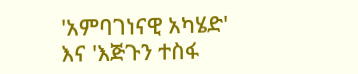'አምባገነናዊ አካሄድ' እና 'እጅጉን ተስፋ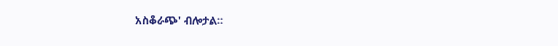አስቆራጭ' ብሎታል።